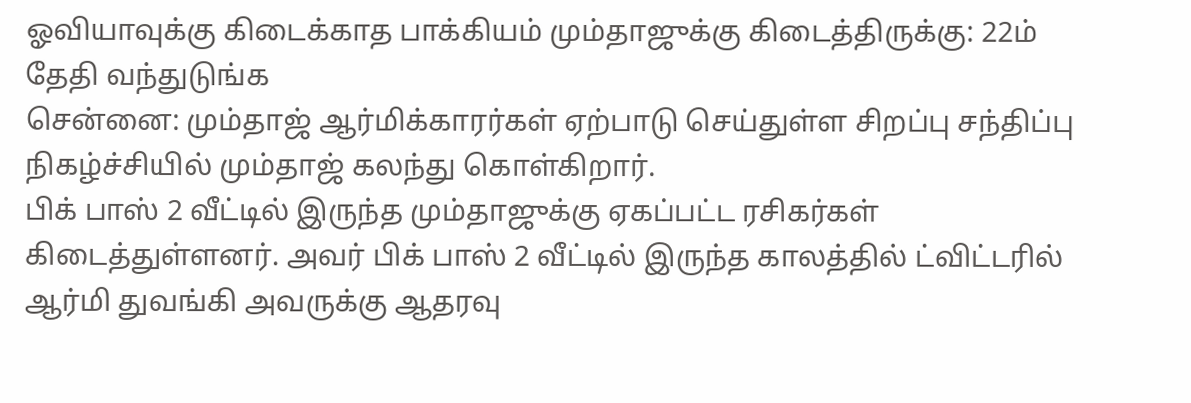ஓவியாவுக்கு கிடைக்காத பாக்கியம் மும்தாஜுக்கு கிடைத்திருக்கு: 22ம் தேதி வந்துடுங்க
சென்னை: மும்தாஜ் ஆர்மிக்காரர்கள் ஏற்பாடு செய்துள்ள சிறப்பு சந்திப்பு நிகழ்ச்சியில் மும்தாஜ் கலந்து கொள்கிறார்.
பிக் பாஸ் 2 வீட்டில் இருந்த மும்தாஜுக்கு ஏகப்பட்ட ரசிகர்கள் கிடைத்துள்ளனர். அவர் பிக் பாஸ் 2 வீட்டில் இருந்த காலத்தில் ட்விட்டரில் ஆர்மி துவங்கி அவருக்கு ஆதரவு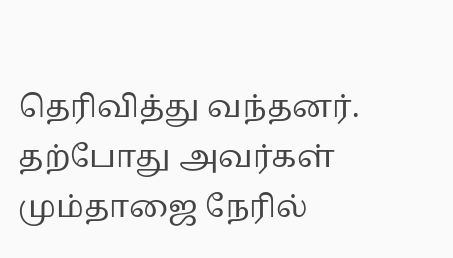தெரிவித்து வந்தனர்.
தற்போது அவர்கள் மும்தாஜை நேரில்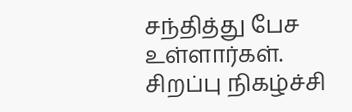சந்தித்து பேச உள்ளார்கள்.
சிறப்பு நிகழ்ச்சி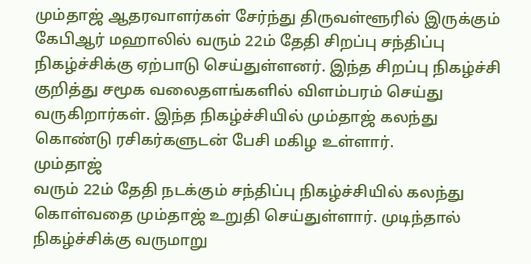மும்தாஜ் ஆதரவாளர்கள் சேர்ந்து திருவள்ளூரில் இருக்கும் கேபிஆர் மஹாலில் வரும் 22ம் தேதி சிறப்பு சந்திப்பு நிகழ்ச்சிக்கு ஏற்பாடு செய்துள்ளனர். இந்த சிறப்பு நிகழ்ச்சி குறித்து சமூக வலைதளங்களில் விளம்பரம் செய்து வருகிறார்கள். இந்த நிகழ்ச்சியில் மும்தாஜ் கலந்து கொண்டு ரசிகர்களுடன் பேசி மகிழ உள்ளார்.
மும்தாஜ்
வரும் 22ம் தேதி நடக்கும் சந்திப்பு நிகழ்ச்சியில் கலந்து கொள்வதை மும்தாஜ் உறுதி செய்துள்ளார். முடிந்தால் நிகழ்ச்சிக்கு வருமாறு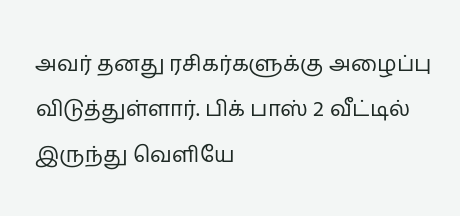அவர் தனது ரசிகர்களுக்கு அழைப்பு விடுத்துள்ளார். பிக் பாஸ் 2 வீட்டில் இருந்து வெளியே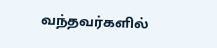வந்தவர்களில்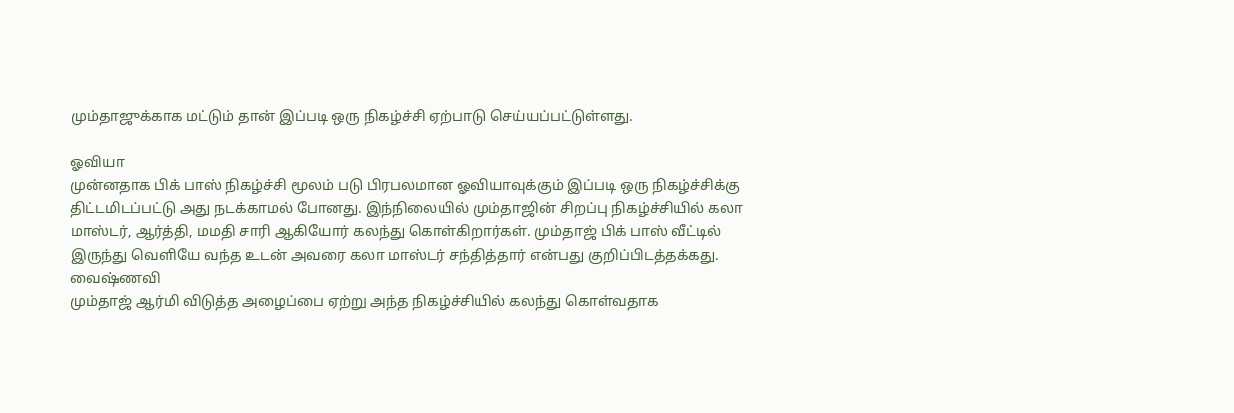மும்தாஜுக்காக மட்டும் தான் இப்படி ஒரு நிகழ்ச்சி ஏற்பாடு செய்யப்பட்டுள்ளது.

ஓவியா
முன்னதாக பிக் பாஸ் நிகழ்ச்சி மூலம் படு பிரபலமான ஓவியாவுக்கும் இப்படி ஒரு நிகழ்ச்சிக்கு திட்டமிடப்பட்டு அது நடக்காமல் போனது. இந்நிலையில் மும்தாஜின் சிறப்பு நிகழ்ச்சியில் கலா மாஸ்டர், ஆர்த்தி, மமதி சாரி ஆகியோர் கலந்து கொள்கிறார்கள். மும்தாஜ் பிக் பாஸ் வீட்டில் இருந்து வெளியே வந்த உடன் அவரை கலா மாஸ்டர் சந்தித்தார் என்பது குறிப்பிடத்தக்கது.
வைஷ்ணவி
மும்தாஜ் ஆர்மி விடுத்த அழைப்பை ஏற்று அந்த நிகழ்ச்சியில் கலந்து கொள்வதாக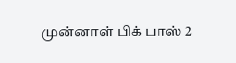முன்னாள் பிக் பாஸ் 2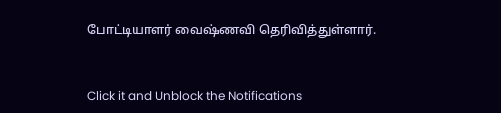போட்டியாளர் வைஷ்ணவி தெரிவித்துள்ளார்.


Click it and Unblock the Notifications